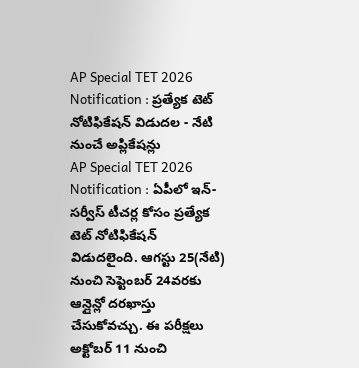AP Special TET 2026 Notification : ప్రత్యేక టెట్ నోటిఫికేషన్ విడుదల - నేటి నుంచే అప్లికేషన్లు
AP Special TET 2026 Notification : ఏపీలో ఇన్-సర్వీస్ టీచర్ల కోసం ప్రత్యేక టెట్ నోటిఫికేషన్ విడుదలైంది. ఆగస్టు 25(నేటి) నుంచి సెప్టెంబర్ 24వరకు ఆన్లైన్లో దరఖాస్తు చేసుకోవచ్చు. ఈ పరీక్షలు అక్టోబర్ 11 నుంచి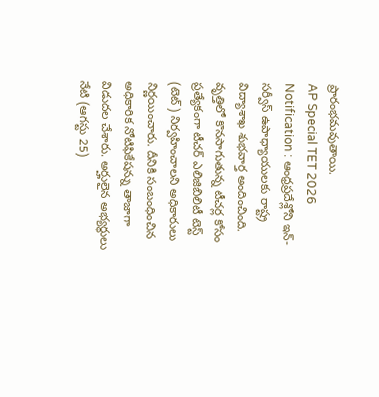ప్రారంభమవుతాయి.
AP Special TET 2026 Notification : ఆంధ్రప్రదేశ్లోని ఇన్-సర్వీస్ ఉపాధ్యాయులకు రాష్ట్ర విద్యాశాఖ శుభవార్త అందించింది. వృత్తిలో కొనసాగుతున్న టీచర్ల కోసం ప్రత్యేకంగా టీచర్ ఎలిజిబిలిటీ టెస్ట్ (టెట్) నిర్వహించాలని అధికారులు నిర్ణయించారు. దీనికి సంబంధించిన అధికారిక నోటిఫికేషన్ను తాజాగా విడుదల చేశారు. అర్హులైన అభ్యర్థులు నేటి (ఆగస్టు 25)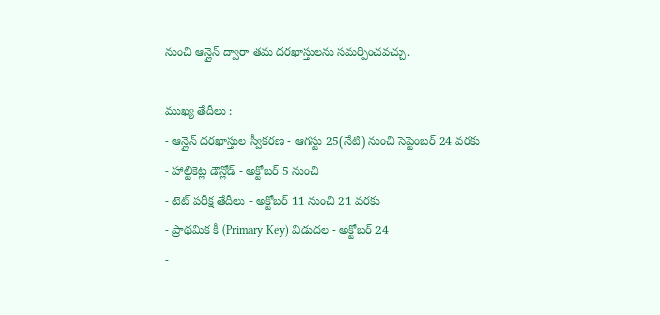నుంచి ఆన్లైన్ ద్వారా తమ దరఖాస్తులను సమర్పించవచ్చు.

ముఖ్య తేదీలు :
- ఆన్లైన్ దరఖాస్తుల స్వీకరణ - ఆగస్టు 25(నేటి) నుంచి సెప్టెంబర్ 24 వరకు
- హాల్టికెట్ల డౌన్లోడ్ - అక్టోబర్ 5 నుంచి
- టెట్ పరీక్ష తేదీలు - అక్టోబర్ 11 నుంచి 21 వరకు
- ప్రాథమిక కీ (Primary Key) విడుదల - అక్టోబర్ 24
-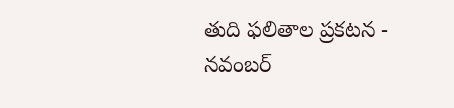తుది ఫలితాల ప్రకటన - నవంబర్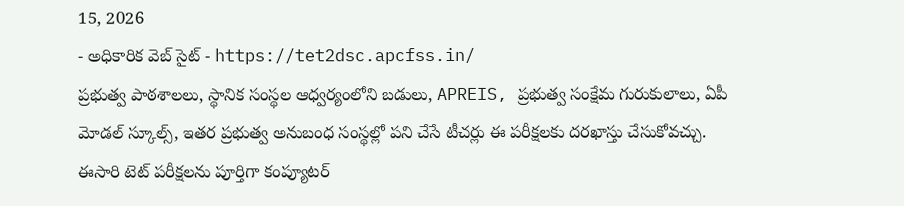15, 2026
- అధికారిక వెబ్ సైట్ - https://tet2dsc.apcfss.in/
ప్రభుత్వ పాఠశాలలు, స్థానిక సంస్థల ఆధ్వర్యంలోని బడులు, APREIS, ప్రభుత్వ సంక్షేమ గురుకులాలు, ఏపీ మోడల్ స్కూల్స్, ఇతర ప్రభుత్వ అనుబంధ సంస్థల్లో పని చేసే టీచర్లు ఈ పరీక్షలకు దరఖాస్తు చేసుకోవచ్చు.
ఈసారి టెట్ పరీక్షలను పూర్తిగా కంప్యూటర్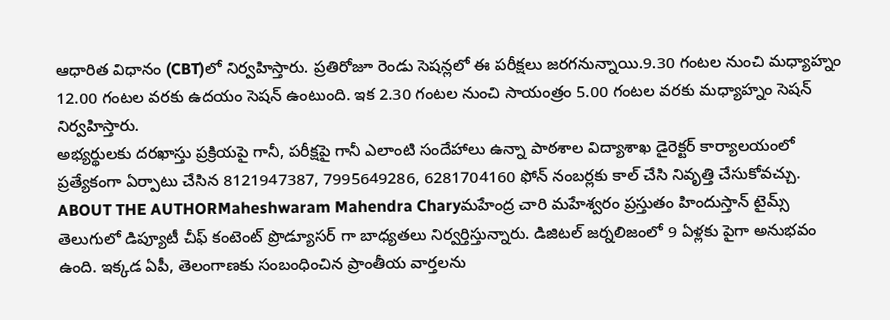ఆధారిత విధానం (CBT)లో నిర్వహిస్తారు. ప్రతిరోజూ రెండు సెషన్లలో ఈ పరీక్షలు జరగనున్నాయి.9.30 గంటల నుంచి మధ్యాహ్నం 12.00 గంటల వరకు ఉదయం సెషన్ ఉంటుంది. ఇక 2.30 గంటల నుంచి సాయంత్రం 5.00 గంటల వరకు మధ్యాహ్నం సెషన్ నిర్వహిస్తారు.
అభ్యర్థులకు దరఖాస్తు ప్రక్రియపై గానీ, పరీక్షపై గానీ ఎలాంటి సందేహాలు ఉన్నా పాఠశాల విద్యాశాఖ డైరెక్టర్ కార్యాలయంలో ప్రత్యేకంగా ఏర్పాటు చేసిన 8121947387, 7995649286, 6281704160 ఫోన్ నంబర్లకు కాల్ చేసి నివృత్తి చేసుకోవచ్చు.
ABOUT THE AUTHORMaheshwaram Mahendra Charyమహేంద్ర చారి మహేశ్వరం ప్రస్తుతం హిందుస్తాన్ టైమ్స్ తెలుగులో డిప్యూటీ చీఫ్ కంటెంట్ ప్రొడ్యూసర్ గా బాధ్యతలు నిర్వర్తిస్తున్నారు. డిజిటల్ జర్నలిజంలో 9 ఏళ్లకు పైగా అనుభవం ఉంది. ఇక్కడ ఏపీ, తెలంగాణకు సంబంధించిన ప్రాంతీయ వార్తలను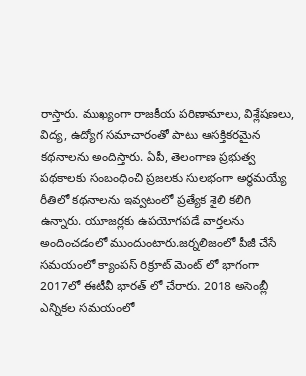రాస్తారు. ముఖ్యంగా రాజకీయ పరిణామాలు, విశ్లేషణలు, విద్య, ఉద్యోగ సమాచారంతో పాటు ఆసక్తికరమైన కథనాలను అందిస్తారు. ఏపీ, తెలంగాణ ప్రభుత్వ పథకాలకు సంబంధించి ప్రజలకు సులభంగా అర్థమయ్యే రీతిలో కథనాలను ఇవ్వటంలో ప్రత్యేక శైలి కలిగి ఉన్నారు. యూజర్లకు ఉపయోగపడే వార్తలను అందించడంలో ముందుంటారు.జర్నలిజంలో పీజీ చేసే సమయంలో క్యాంపస్ రిక్రూట్ మెంట్ లో భాగంగా 2017లో ఈటీవీ భారత్ లో చేరారు. 2018 అసెంబ్లీ ఎన్నికల సమయంలో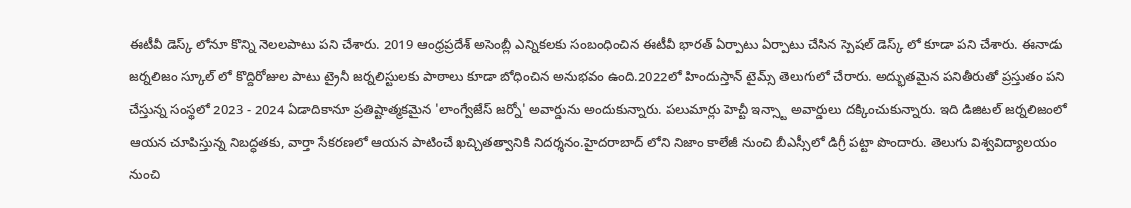ఈటీవీ డెస్క్ లోనూ కొన్ని నెలలపాటు పని చేశారు. 2019 ఆంధ్రప్రదేశ్ అసెంబ్లీ ఎన్నికలకు సంబంధించిన ఈటీవీ భారత్ ఏర్పాటు ఏర్పాటు చేసిన స్పెషల్ డెస్క్ లో కూడా పని చేశారు. ఈనాడు జర్నలిజం స్కూల్ లో కొద్దిరోజుల పాటు ట్రైనీ జర్నలిస్టులకు పాఠాలు కూడా బోధించిన అనుభవం ఉంది.2022లో హిందుస్తాన్ టైమ్స్ తెలుగులో చేరారు. అద్భుతమైన పనితీరుతో ప్రస్తుతం పని చేస్తున్న సంస్థలో 2023 - 2024 ఏడాదికానూ ప్రతిష్టాత్మకమైన 'లాంగ్వేజేస్ జర్నో' అవార్డును అందుకున్నారు. పలుమార్లు హెచ్టీ ఇన్స్టా అవార్డులు దక్కించుకున్నారు. ఇది డిజిటల్ జర్నలిజంలో ఆయన చూపిస్తున్న నిబద్ధతకు, వార్తా సేకరణలో ఆయన పాటించే ఖచ్చితత్వానికి నిదర్శనం.హైదరాబాద్ లోని నిజాం కాలేజీ నుంచి బీఎస్సీలో డిగ్రీ పట్టా పొందారు. తెలుగు విశ్వవిద్యాలయం నుంచి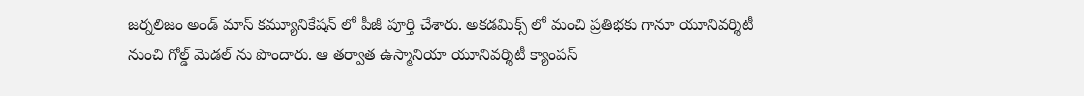జర్నలిజం అండ్ మాస్ కమ్యూనికేషన్ లో పీజీ పూర్తి చేశారు. అకడమిక్స్ లో మంచి ప్రతిభకు గానూ యూనివర్శిటీ నుంచి గోల్డ్ మెడల్ ను పొందారు. ఆ తర్వాత ఉస్మానియా యూనివర్శిటీ క్యాంపస్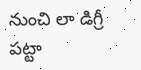నుంచి లా డిగ్రీ పట్టా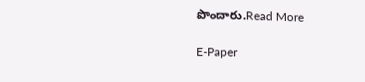పొందారు.Read More

E-Paper